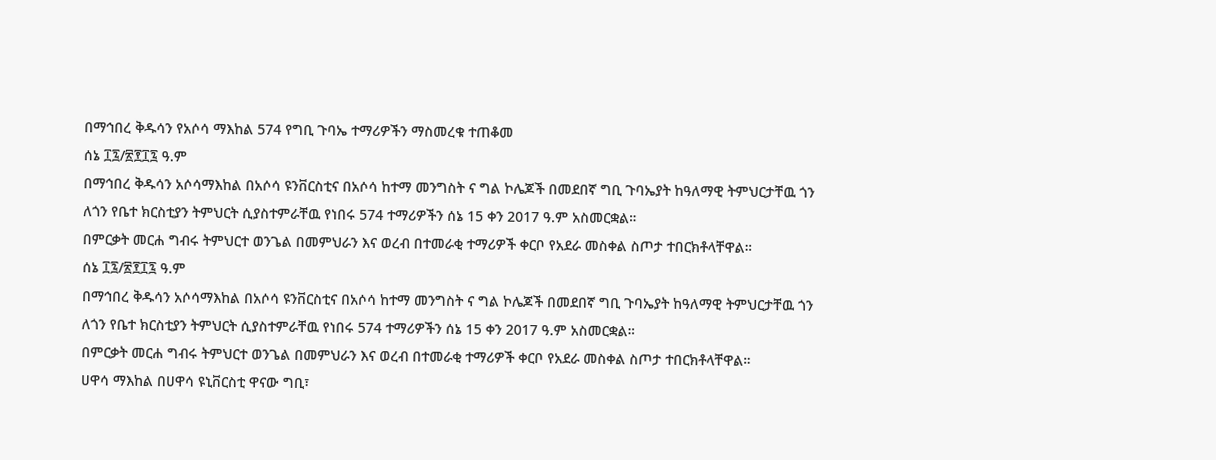በማኅበረ ቅዱሳን የአሶሳ ማእከል 574 የግቢ ጉባኤ ተማሪዎችን ማስመረቁ ተጠቆመ
ሰኔ ፲፯/፳፻፲፯ ዓ.ም
በማኅበረ ቅዱሳን አሶሳማእከል በአሶሳ ዩንቨርስቲና በአሶሳ ከተማ መንግስት ና ግል ኮሌጆች በመደበኛ ግቢ ጉባኤያት ከዓለማዊ ትምህርታቸዉ ጎን ለጎን የቤተ ክርስቲያን ትምህርት ሲያስተምራቸዉ የነበሩ 574 ተማሪዎችን ሰኔ 15 ቀን 2017 ዓ.ም አስመርቋል።
በምርቃት መርሐ ግብሩ ትምህርተ ወንጌል በመምህራን እና ወረብ በተመራቂ ተማሪዎች ቀርቦ የአደራ መስቀል ስጦታ ተበርክቶላቸዋል።
ሰኔ ፲፯/፳፻፲፯ ዓ.ም
በማኅበረ ቅዱሳን አሶሳማእከል በአሶሳ ዩንቨርስቲና በአሶሳ ከተማ መንግስት ና ግል ኮሌጆች በመደበኛ ግቢ ጉባኤያት ከዓለማዊ ትምህርታቸዉ ጎን ለጎን የቤተ ክርስቲያን ትምህርት ሲያስተምራቸዉ የነበሩ 574 ተማሪዎችን ሰኔ 15 ቀን 2017 ዓ.ም አስመርቋል።
በምርቃት መርሐ ግብሩ ትምህርተ ወንጌል በመምህራን እና ወረብ በተመራቂ ተማሪዎች ቀርቦ የአደራ መስቀል ስጦታ ተበርክቶላቸዋል።
ሀዋሳ ማእከል በሀዋሳ ዩኒቨርስቲ ዋናው ግቢ፣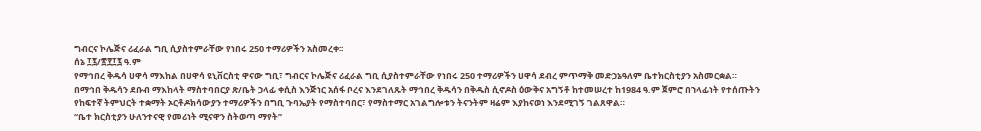ግብርና ኮሌጅና ሪፈራል ግቢ ሲያስተምራቸው የነበሩ 250 ተማሪዎችን አስመረቀ፡፡
ሰኔ ፲፯/፳፻፲፯ ዓ.ም
የማኅበረ ቅዱሳ ሀዋሳ ማእከል በሀዋሳ ዩኒቨርስቲ ዋናው ግቢ፣ ግብርና ኮሌጅና ሪፈራል ግቢ ሲያስተምራቸው የነበሩ 250 ተማሪዎችን ሀዋሳ ደብረ ምጥማቅ መድኃኔዓለም ቤተክርስቲያን አስመርቋል።
በማኅበ ቅዱሳን ደቡብ ማእከላት ማስተባበርያ ጽ/ቤት ኃላፊ ቀሲስ እንጅነር አሰፋ ቦረና እንደገለጹት ማኅበረ ቅዱሳን በቅዱስ ሲኖዶስ ዕውቅና አግኝቶ ከተመሠረተ ከ1984 ዓ.ም ጀምሮ በኀላፊነት የተሰጡትን የከፍተኛ ትምህርት ተቋማት ኦርቶዶክሳውያን ተማሪዎችን በግቢ ጉባኤያት የማስተባበር፣ የማስተማር አገልግሎቱን ትናንትም ዛሬም እያከናወነ እንደሚገኝ ገልጸዋል።
“ቤተ ክርስቲያን ሁለንተናዊ የመሪነት ሚናዋን ስትወጣ ማየት”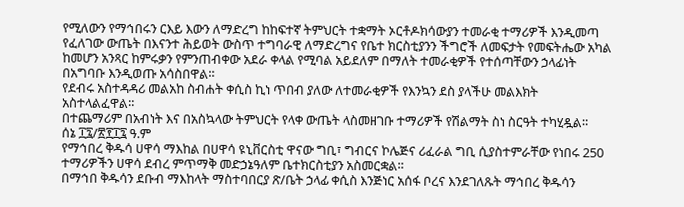የሚለውን የማኅበሩን ርእይ እውን ለማድረግ ከከፍተኛ ትምህርት ተቋማት ኦርቶዶክሳውያን ተመራቂ ተማሪዎች እንዲመጣ የፈለገው ውጤት በእናንተ ሕይወት ውስጥ ተግባራዊ ለማድረግና የቤተ ክርስቲያንን ችግሮች ለመፍታት የመፍትሔው አካል ከመሆን አንጻር ከምሩቃን የምንጠብቀው አደራ ቀላል የሚባል አይደለም በማለት ተመራቂዎች የተሰጣቸውን ኃላፊነት በአግባቡ እንዲወጡ አሳስበዋል።
የደብሩ አስተዳዳሪ መልአከ ስብሐት ቀሲስ ኪነ ጥበብ ያለው ለተመራቂዎች የእንኳን ደስ ያላችሁ መልእክት አስተላልፈዋል።
በተጨማሪም በአብነት እና በአስኳላው ትምህርት የላቀ ውጤት ላስመዘገቡ ተማሪዎች የሽልማት ስነ ስርዓት ተካሂዷል።
ሰኔ ፲፯/፳፻፲፯ ዓ.ም
የማኅበረ ቅዱሳ ሀዋሳ ማእከል በሀዋሳ ዩኒቨርስቲ ዋናው ግቢ፣ ግብርና ኮሌጅና ሪፈራል ግቢ ሲያስተምራቸው የነበሩ 250 ተማሪዎችን ሀዋሳ ደብረ ምጥማቅ መድኃኔዓለም ቤተክርስቲያን አስመርቋል።
በማኅበ ቅዱሳን ደቡብ ማእከላት ማስተባበርያ ጽ/ቤት ኃላፊ ቀሲስ እንጅነር አሰፋ ቦረና እንደገለጹት ማኅበረ ቅዱሳን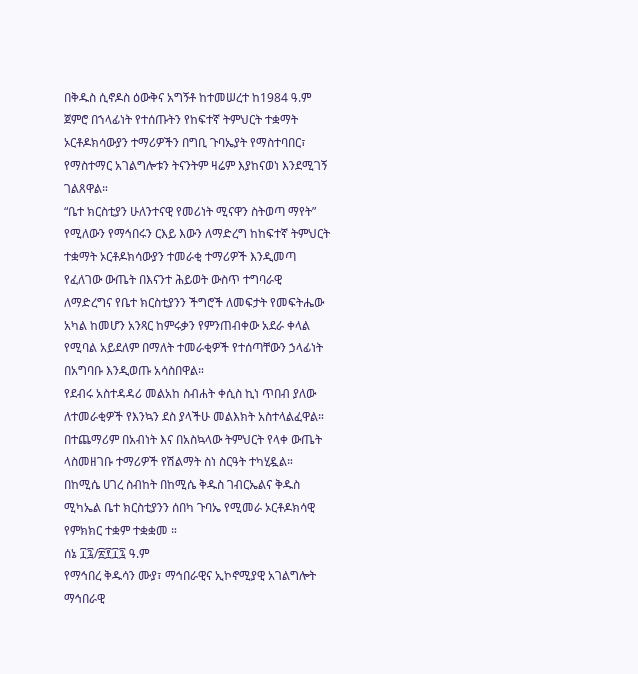በቅዱስ ሲኖዶስ ዕውቅና አግኝቶ ከተመሠረተ ከ1984 ዓ.ም ጀምሮ በኀላፊነት የተሰጡትን የከፍተኛ ትምህርት ተቋማት ኦርቶዶክሳውያን ተማሪዎችን በግቢ ጉባኤያት የማስተባበር፣ የማስተማር አገልግሎቱን ትናንትም ዛሬም እያከናወነ እንደሚገኝ ገልጸዋል።
“ቤተ ክርስቲያን ሁለንተናዊ የመሪነት ሚናዋን ስትወጣ ማየት” የሚለውን የማኅበሩን ርእይ እውን ለማድረግ ከከፍተኛ ትምህርት ተቋማት ኦርቶዶክሳውያን ተመራቂ ተማሪዎች እንዲመጣ የፈለገው ውጤት በእናንተ ሕይወት ውስጥ ተግባራዊ ለማድረግና የቤተ ክርስቲያንን ችግሮች ለመፍታት የመፍትሔው አካል ከመሆን አንጻር ከምሩቃን የምንጠብቀው አደራ ቀላል የሚባል አይደለም በማለት ተመራቂዎች የተሰጣቸውን ኃላፊነት በአግባቡ እንዲወጡ አሳስበዋል።
የደብሩ አስተዳዳሪ መልአከ ስብሐት ቀሲስ ኪነ ጥበብ ያለው ለተመራቂዎች የእንኳን ደስ ያላችሁ መልእክት አስተላልፈዋል።
በተጨማሪም በአብነት እና በአስኳላው ትምህርት የላቀ ውጤት ላስመዘገቡ ተማሪዎች የሽልማት ስነ ስርዓት ተካሂዷል።
በከሚሴ ሀገረ ስብከት በከሚሴ ቅዱስ ገብርኤልና ቅዱስ ሚካኤል ቤተ ክርስቲያንን ሰበካ ጉባኤ የሚመራ ኦርቶዶክሳዊ የምክክር ተቋም ተቋቋመ ።
ሰኔ ፲፯/፳፻፲፯ ዓ.ም
የማኅበረ ቅዱሳን ሙያ፣ ማኅበራዊና ኢኮኖሚያዊ አገልግሎት ማኅበራዊ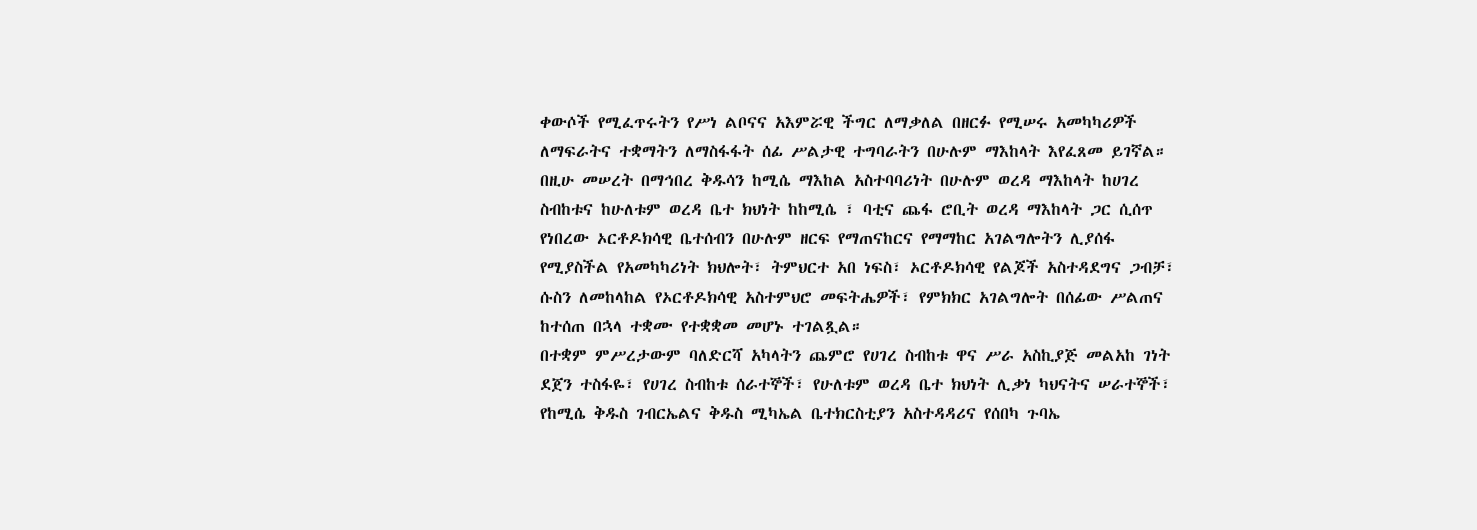ቀውሶች የሚፈጥሩትን የሥነ ልቦናና አእምሯዊ ችግር ለማቃለል በዘርፉ የሚሠሩ አመካካሪዎች ለማፍራትና ተቋማትን ለማስፋፋት ሰፊ ሥልታዊ ተግባራትን በሁሉም ማእከላት እየፈጸመ ይገኛል።
በዚሁ መሠረት በማኅበረ ቅዱሳን ከሚሴ ማእከል አስተባባሪነት በሁሉም ወረዳ ማእከላት ከሀገረ ስብከቱና ከሁለቱም ወረዳ ቤተ ክህነት ከከሚሴ ፣ ባቲና ጨፋ ሮቢት ወረዳ ማእከላት ጋር ሲሰጥ የነበረው ኦርቶዶክሳዊ ቤተሰብን በሁሉም ዘርፍ የማጠናከርና የማማከር አገልግሎትን ሊያሰፋ የሚያስችል የአመካካሪነት ክህሎት፣ ትምህርተ አበ ነፍስ፣ ኦርቶዶክሳዊ የልጆች አስተዳደግና ጋብቻ፣ ሱስን ለመከላከል የኦርቶዶክሳዊ አስተምህሮ መፍትሔዎች፣ የምክክር አገልግሎት በሰፊው ሥልጠና ከተሰጠ በኋላ ተቋሙ የተቋቋመ መሆኑ ተገልጿል።
በተቋም ምሥረታውም ባለድርሻ አካላትን ጨምሮ የሀገረ ስብከቱ ዋና ሥራ አስኪያጅ መልአከ ገነት ደጀን ተስፋዬ፣ የሀገረ ስብከቱ ሰራተኞች፣ የሁለቱም ወረዳ ቤተ ክህነት ሊቃነ ካህናትና ሠራተኞች፣ የከሚሴ ቅዱስ ገብርኤልና ቅዱስ ሚካኤል ቤተክርስቲያን አስተዳዳሪና የሰበካ ጉባኤ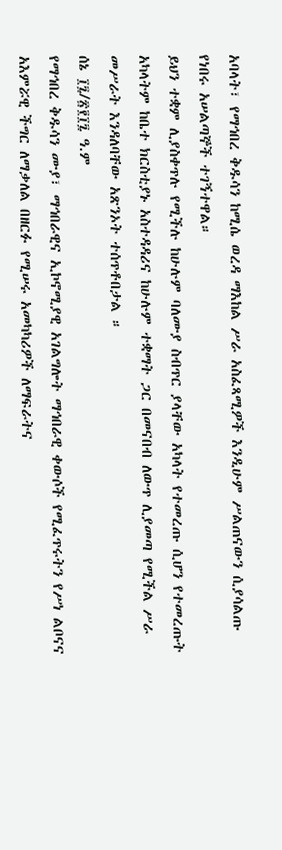አባላት፣ የማኅበረ ቅዱሳን ከሚሴ ወረዳ ማእከል ሥራ አስፈጻሚዎች እንዲሁም ሥልጠናውን ሲያሳልጡ የነበሩ አሠልጣኞች ተገኝተዋል።
ይህን ተቋም ሊያስቀጥሉ የሚችሉ ከሁሉም ባለሙያ ስብጥር ያላቸው አካላት የተመረጡ ሲሆን የተመረጡት አካላትም ከቤተ ክርስቲያኑ አስተዳዳሪና ከሁሉም ተቋማት ጋር በመናበብ ለውጥ ሊያመጣ የሚችል ሥራ መሥራት እንዳለባቸው አጽንኦት ተሰጥቶበታል ።
ሰኔ ፲፯/፳፻፲፯ ዓ.ም
የማኅበረ ቅዱሳን ሙያ፣ ማኅበራዊና ኢኮኖሚያዊ አገልግሎት ማኅበራዊ ቀውሶች የሚፈጥሩትን የሥነ ልቦናና አእምሯዊ ችግር ለማቃለል በዘርፉ የሚሠሩ አመካካሪዎች ለማፍራትና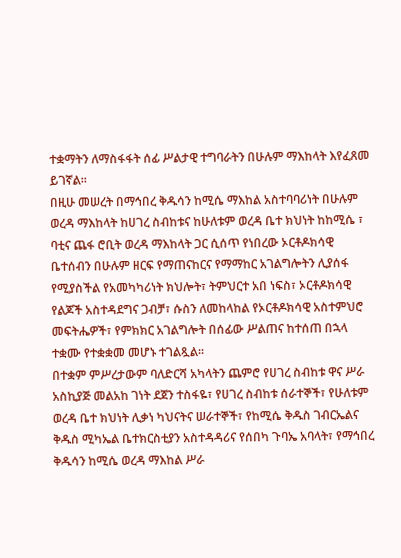ተቋማትን ለማስፋፋት ሰፊ ሥልታዊ ተግባራትን በሁሉም ማእከላት እየፈጸመ ይገኛል።
በዚሁ መሠረት በማኅበረ ቅዱሳን ከሚሴ ማእከል አስተባባሪነት በሁሉም ወረዳ ማእከላት ከሀገረ ስብከቱና ከሁለቱም ወረዳ ቤተ ክህነት ከከሚሴ ፣ ባቲና ጨፋ ሮቢት ወረዳ ማእከላት ጋር ሲሰጥ የነበረው ኦርቶዶክሳዊ ቤተሰብን በሁሉም ዘርፍ የማጠናከርና የማማከር አገልግሎትን ሊያሰፋ የሚያስችል የአመካካሪነት ክህሎት፣ ትምህርተ አበ ነፍስ፣ ኦርቶዶክሳዊ የልጆች አስተዳደግና ጋብቻ፣ ሱስን ለመከላከል የኦርቶዶክሳዊ አስተምህሮ መፍትሔዎች፣ የምክክር አገልግሎት በሰፊው ሥልጠና ከተሰጠ በኋላ ተቋሙ የተቋቋመ መሆኑ ተገልጿል።
በተቋም ምሥረታውም ባለድርሻ አካላትን ጨምሮ የሀገረ ስብከቱ ዋና ሥራ አስኪያጅ መልአከ ገነት ደጀን ተስፋዬ፣ የሀገረ ስብከቱ ሰራተኞች፣ የሁለቱም ወረዳ ቤተ ክህነት ሊቃነ ካህናትና ሠራተኞች፣ የከሚሴ ቅዱስ ገብርኤልና ቅዱስ ሚካኤል ቤተክርስቲያን አስተዳዳሪና የሰበካ ጉባኤ አባላት፣ የማኅበረ ቅዱሳን ከሚሴ ወረዳ ማእከል ሥራ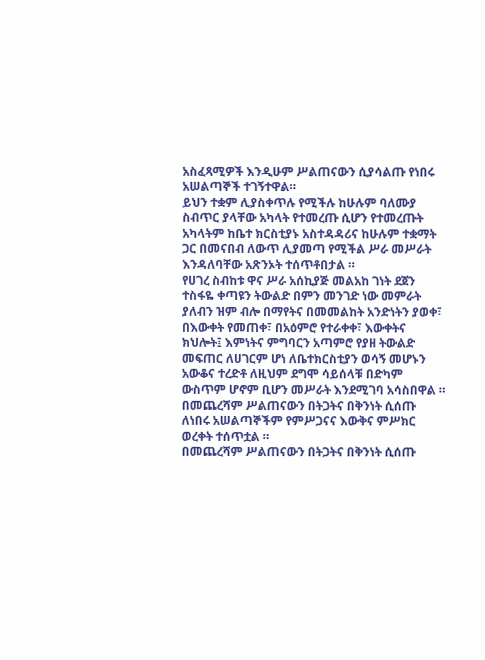አስፈጻሚዎች እንዲሁም ሥልጠናውን ሲያሳልጡ የነበሩ አሠልጣኞች ተገኝተዋል።
ይህን ተቋም ሊያስቀጥሉ የሚችሉ ከሁሉም ባለሙያ ስብጥር ያላቸው አካላት የተመረጡ ሲሆን የተመረጡት አካላትም ከቤተ ክርስቲያኑ አስተዳዳሪና ከሁሉም ተቋማት ጋር በመናበብ ለውጥ ሊያመጣ የሚችል ሥራ መሥራት እንዳለባቸው አጽንኦት ተሰጥቶበታል ።
የሀገረ ስብከቱ ዋና ሥራ አሰኪያጅ መልአከ ገነት ደጀን ተስፋዬ ቀጣዩን ትውልድ በምን መንገድ ነው መምራት ያለብን ዝም ብሎ በማየትና በመመልከት አንድነትን ያወቀ፣ በእውቀት የመጠቀ፣ በአዕምሮ የተራቀቀ፣ እውቀትና ክህሎት፤ እምነትና ምግባርን አጣምሮ የያዘ ትውልድ መፍጠር ለሀገርም ሆነ ለቤተክርስቲያን ወሳኝ መሆኑን አውቆና ተረድቶ ለዚህም ደግሞ ሳይሰላቹ በድካም ውስጥም ሆኖም ቢሆን መሥራት እንደሚገባ አሳስበዋል ።
በመጨረሻም ሥልጠናውን በትጋትና በቅንነት ሲሰጡ ለነበሩ አሠልጣኞችም የምሥጋናና እውቅና ምሥክር ወረቀት ተሰጥቷል ።
በመጨረሻም ሥልጠናውን በትጋትና በቅንነት ሲሰጡ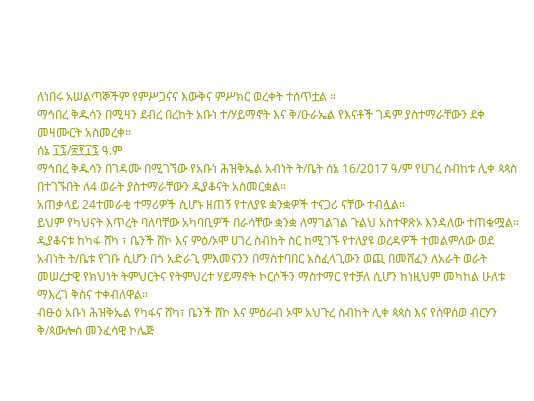ለነበሩ አሠልጣኞችም የምሥጋናና እውቅና ምሥክር ወረቀት ተሰጥቷል ።
ማኅበረ ቅዱሳን በሚዛን ደብረ በረከት አቡነ ተ/ሃይማኖት እና ቅ/ዑራኤል የእናቶች ገዳም ያስተማራቸውን ደቀ መዛሙርት አስመረቀ።
ሰኔ ፲፯/፳፻፲፯ ዓ.ም
ማኅበረ ቅዱሳን በገዳሙ በሚገኘው የአቡነ ሕዝቅኤል አብነት ት/ቤት ሰኔ 16/2017 ዓ/ም የሀገረ ስብከቱ ሊቀ ጳጳስ በተገኙበት ለ4 ወራት ያስተማራቸውን ዲያቆናት አስመርቋል።
አጠቃላይ 24ተመራቂ ተማሪዎች ሲሆኑ ዘጠኝ የተለያዩ ቋንቋዎች ተናጋሪ ናቸው ተብሏል።
ይህም የካህናት እጥረት ባለባቸው አካባቢዎች በራሳቸው ቋንቋ ለማገልገል ጉልህ አስተዋጽኦ እንዳለው ተጠቁሟል።
ዲያቆናቱ ከካፋ ሸካ ፣ ቤንች ሸኮ እና ምዕ/ኦሞ ሀገረ ስብከት ስር ከሚገኙ የተለያዩ ወረዳዎች ተመልምለው ወደ አብነት ት/ቤቱ የገቡ ሲሆን በጎ አድራጊ ምእመናንን በማስተባበር አስፈላጊውን ወጪ በመሸፈን ለአራት ወራት መሠረታዊ የክህነት ትምህርትና የትምህረተ ሃይማኖት ኮርሶችን ማስተማር የተቻለ ሲሆን ከነዚህም መካከል ሁለቱ ማእረገ ቅስና ተቀብለዋል።
ብፁዕ አቡነ ሕዝቅኤል የካፋና ሸካ፣ ቤንች ሸኮ እና ምዕራብ ኦሞ አህጉረ ስብከት ሊቀ ጳጳስ እና የሰዋሰወ ብርሃን ቅ/ጳውሎስ መንፈሳዊ ኮሌጅ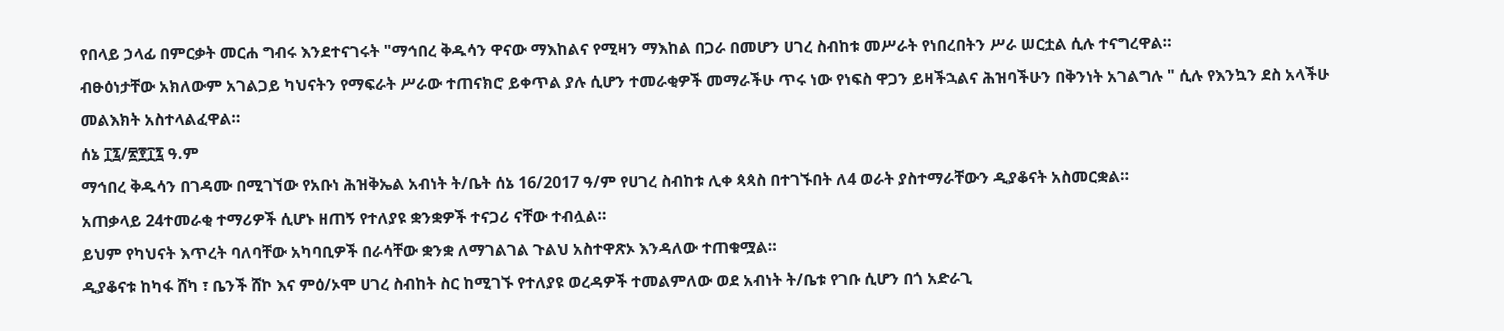የበላይ ኃላፊ በምርቃት መርሐ ግብሩ እንደተናገሩት "ማኅበረ ቅዱሳን ዋናው ማእከልና የሚዛን ማእከል በጋራ በመሆን ሀገረ ስብከቱ መሥራት የነበረበትን ሥራ ሠርቷል ሲሉ ተናግረዋል።
ብፁዕነታቸው አክለውም አገልጋይ ካህናትን የማፍራት ሥራው ተጠናክሮ ይቀጥል ያሉ ሲሆን ተመራቂዎች መማራችሁ ጥሩ ነው የነፍስ ዋጋን ይዛችኋልና ሕዝባችሁን በቅንነት አገልግሉ " ሲሉ የእንኳን ደስ አላችሁ መልእክት አስተላልፈዋል።
ሰኔ ፲፯/፳፻፲፯ ዓ.ም
ማኅበረ ቅዱሳን በገዳሙ በሚገኘው የአቡነ ሕዝቅኤል አብነት ት/ቤት ሰኔ 16/2017 ዓ/ም የሀገረ ስብከቱ ሊቀ ጳጳስ በተገኙበት ለ4 ወራት ያስተማራቸውን ዲያቆናት አስመርቋል።
አጠቃላይ 24ተመራቂ ተማሪዎች ሲሆኑ ዘጠኝ የተለያዩ ቋንቋዎች ተናጋሪ ናቸው ተብሏል።
ይህም የካህናት እጥረት ባለባቸው አካባቢዎች በራሳቸው ቋንቋ ለማገልገል ጉልህ አስተዋጽኦ እንዳለው ተጠቁሟል።
ዲያቆናቱ ከካፋ ሸካ ፣ ቤንች ሸኮ እና ምዕ/ኦሞ ሀገረ ስብከት ስር ከሚገኙ የተለያዩ ወረዳዎች ተመልምለው ወደ አብነት ት/ቤቱ የገቡ ሲሆን በጎ አድራጊ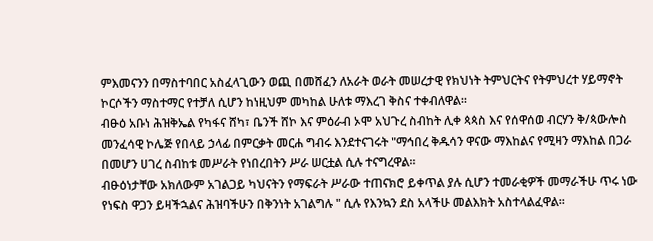ምእመናንን በማስተባበር አስፈላጊውን ወጪ በመሸፈን ለአራት ወራት መሠረታዊ የክህነት ትምህርትና የትምህረተ ሃይማኖት ኮርሶችን ማስተማር የተቻለ ሲሆን ከነዚህም መካከል ሁለቱ ማእረገ ቅስና ተቀብለዋል።
ብፁዕ አቡነ ሕዝቅኤል የካፋና ሸካ፣ ቤንች ሸኮ እና ምዕራብ ኦሞ አህጉረ ስብከት ሊቀ ጳጳስ እና የሰዋሰወ ብርሃን ቅ/ጳውሎስ መንፈሳዊ ኮሌጅ የበላይ ኃላፊ በምርቃት መርሐ ግብሩ እንደተናገሩት "ማኅበረ ቅዱሳን ዋናው ማእከልና የሚዛን ማእከል በጋራ በመሆን ሀገረ ስብከቱ መሥራት የነበረበትን ሥራ ሠርቷል ሲሉ ተናግረዋል።
ብፁዕነታቸው አክለውም አገልጋይ ካህናትን የማፍራት ሥራው ተጠናክሮ ይቀጥል ያሉ ሲሆን ተመራቂዎች መማራችሁ ጥሩ ነው የነፍስ ዋጋን ይዛችኋልና ሕዝባችሁን በቅንነት አገልግሉ " ሲሉ የእንኳን ደስ አላችሁ መልእክት አስተላልፈዋል።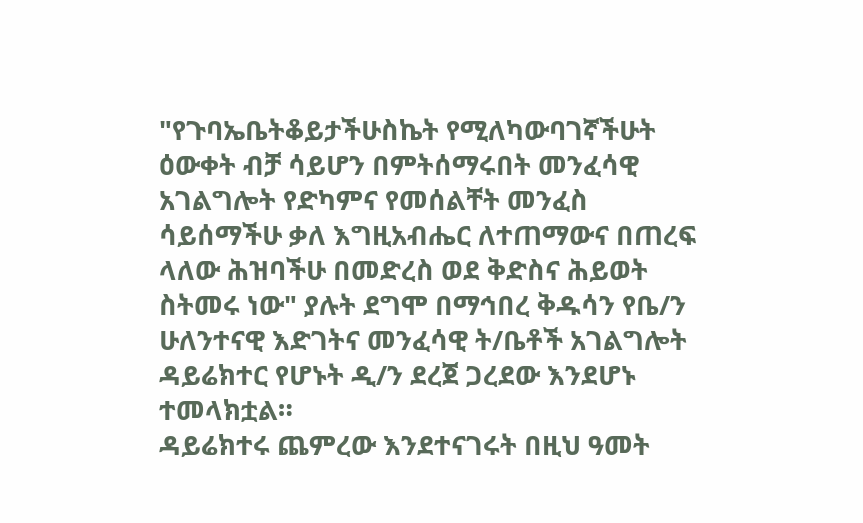"የጉባኤቤትቆይታችሁስኬት የሚለካውባገኛችሁት ዕውቀት ብቻ ሳይሆን በምትሰማሩበት መንፈሳዊ አገልግሎት የድካምና የመሰልቸት መንፈስ ሳይሰማችሁ ቃለ እግዚአብሔር ለተጠማውና በጠረፍ ላለው ሕዝባችሁ በመድረስ ወደ ቅድስና ሕይወት ስትመሩ ነው" ያሉት ደግሞ በማኅበረ ቅዱሳን የቤ/ን ሁለንተናዊ እድገትና መንፈሳዊ ት/ቤቶች አገልግሎት ዳይሬክተር የሆኑት ዲ/ን ደረጀ ጋረደው እንደሆኑ ተመላክቷል።
ዳይሬክተሩ ጨምረው እንደተናገሩት በዚህ ዓመት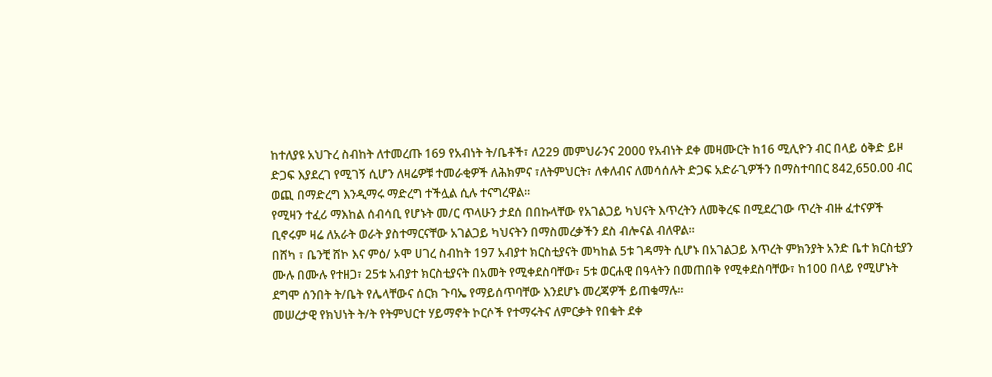ከተለያዩ አህጉረ ስብከት ለተመረጡ 169 የአብነት ት/ቤቶች፣ ለ229 መምህራንና 2000 የአብነት ደቀ መዛሙርት ከ16 ሚሊዮን ብር በላይ ዕቅድ ይዞ ድጋፍ እያደረገ የሚገኝ ሲሆን ለዛሬዎቹ ተመራቂዎች ለሕክምና ፣ለትምህርት፣ ለቀለብና ለመሳሰሉት ድጋፍ አድራጊዎችን በማስተባበር 842,650.00 ብር ወጪ በማድረግ እንዲማሩ ማድረግ ተችሏል ሲሉ ተናግረዋል።
የሚዛን ተፈሪ ማእከል ሰብሳቢ የሆኑት መ/ር ጥላሁን ታደሰ በበኩላቸው የአገልጋይ ካህናት እጥረትን ለመቅረፍ በሚደረገው ጥረት ብዙ ፈተናዎች ቢኖሩም ዛሬ ለአራት ወራት ያስተማርናቸው አገልጋይ ካህናትን በማስመረቃችን ደስ ብሎናል ብለዋል።
በሸካ ፣ ቤንቺ ሸኮ እና ምዕ/ ኦሞ ሀገረ ስብከት 197 አብያተ ክርስቲያናት መካከል 5ቱ ገዳማት ሲሆኑ በአገልጋይ እጥረት ምክንያት አንድ ቤተ ክርስቲያን ሙሉ በሙሉ የተዘጋ፣ 25ቱ አብያተ ክርስቲያናት በአመት የሚቀደስባቸው፣ 5ቱ ወርሐዊ በዓላትን በመጠበቅ የሚቀደስባቸው፣ ከ100 በላይ የሚሆኑት ደግሞ ሰንበት ት/ቤት የሌላቸውና ሰርክ ጉባኤ የማይሰጥባቸው እንደሆኑ መረጃዎች ይጠቁማሉ።
መሠረታዊ የክህነት ት/ት የትምህርተ ሃይማኖት ኮርሶች የተማሩትና ለምርቃት የበቁት ደቀ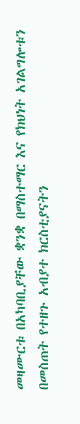መዛሙርቱ በአካባቢያቸው ቋንቋ በማስተማር እና የክህነት አገልግሎቱን በመስጠት የተዘጉ አብያተ ክርስቲያናትን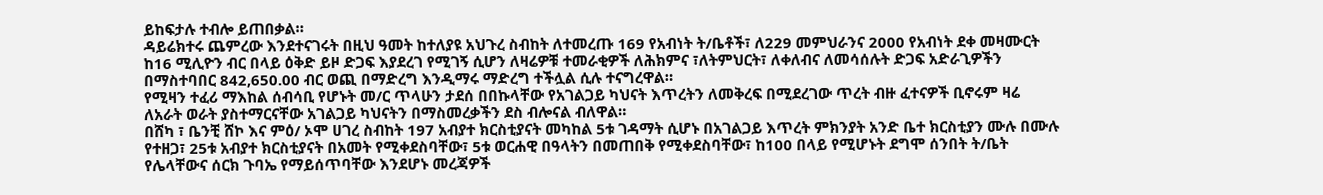ይከፍታሉ ተብሎ ይጠበቃል።
ዳይሬክተሩ ጨምረው እንደተናገሩት በዚህ ዓመት ከተለያዩ አህጉረ ስብከት ለተመረጡ 169 የአብነት ት/ቤቶች፣ ለ229 መምህራንና 2000 የአብነት ደቀ መዛሙርት ከ16 ሚሊዮን ብር በላይ ዕቅድ ይዞ ድጋፍ እያደረገ የሚገኝ ሲሆን ለዛሬዎቹ ተመራቂዎች ለሕክምና ፣ለትምህርት፣ ለቀለብና ለመሳሰሉት ድጋፍ አድራጊዎችን በማስተባበር 842,650.00 ብር ወጪ በማድረግ እንዲማሩ ማድረግ ተችሏል ሲሉ ተናግረዋል።
የሚዛን ተፈሪ ማእከል ሰብሳቢ የሆኑት መ/ር ጥላሁን ታደሰ በበኩላቸው የአገልጋይ ካህናት እጥረትን ለመቅረፍ በሚደረገው ጥረት ብዙ ፈተናዎች ቢኖሩም ዛሬ ለአራት ወራት ያስተማርናቸው አገልጋይ ካህናትን በማስመረቃችን ደስ ብሎናል ብለዋል።
በሸካ ፣ ቤንቺ ሸኮ እና ምዕ/ ኦሞ ሀገረ ስብከት 197 አብያተ ክርስቲያናት መካከል 5ቱ ገዳማት ሲሆኑ በአገልጋይ እጥረት ምክንያት አንድ ቤተ ክርስቲያን ሙሉ በሙሉ የተዘጋ፣ 25ቱ አብያተ ክርስቲያናት በአመት የሚቀደስባቸው፣ 5ቱ ወርሐዊ በዓላትን በመጠበቅ የሚቀደስባቸው፣ ከ100 በላይ የሚሆኑት ደግሞ ሰንበት ት/ቤት የሌላቸውና ሰርክ ጉባኤ የማይሰጥባቸው እንደሆኑ መረጃዎች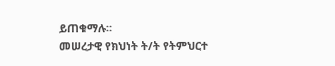ይጠቁማሉ።
መሠረታዊ የክህነት ት/ት የትምህርተ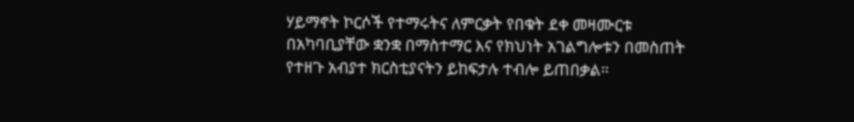ሃይማኖት ኮርሶች የተማሩትና ለምርቃት የበቁት ደቀ መዛሙርቱ በአካባቢያቸው ቋንቋ በማስተማር እና የክህነት አገልግሎቱን በመስጠት የተዘጉ አብያተ ክርስቲያናትን ይከፍታሉ ተብሎ ይጠበቃል።